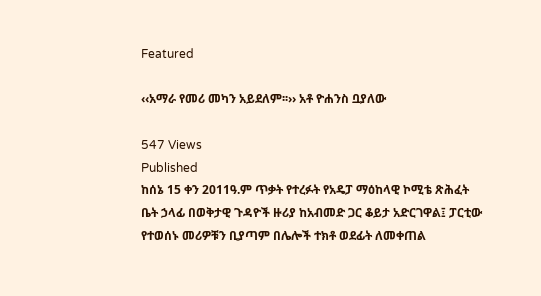Featured

‹‹አማራ የመሪ መካን አይደለም፡፡›› አቶ ዮሐንስ ቧያለው

547 Views
Published
ከሰኔ 15 ቀን 2011ዓ.ም ጥቃት የተረፉት የአዴፓ ማዕከላዊ ኮሚቴ ጽሕፈት ቤት ኃላፊ በወቅታዊ ጉዳዮች ዙሪያ ከአብመድ ጋር ቆይታ አድርገዋል፤ ፓርቲው የተወሰኑ መሪዎቹን ቢያጣም በሌሎች ተክቶ ወደፊት ለመቀጠል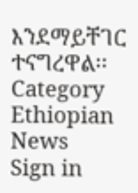እንደማይቸገር ተናግረዋል፡፡
Category
Ethiopian News
Sign in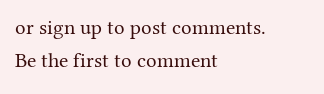or sign up to post comments.
Be the first to comment